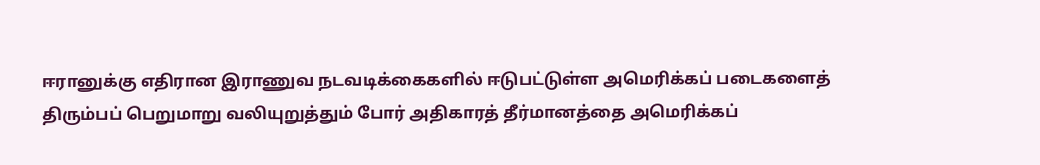ஈரானுக்கு எதிரான இராணுவ நடவடிக்கைகளில் ஈடுபட்டுள்ள அமெரிக்கப் படைகளைத் திரும்பப் பெறுமாறு வலியுறுத்தும் போர் அதிகாரத் தீர்மானத்தை அமெரிக்கப்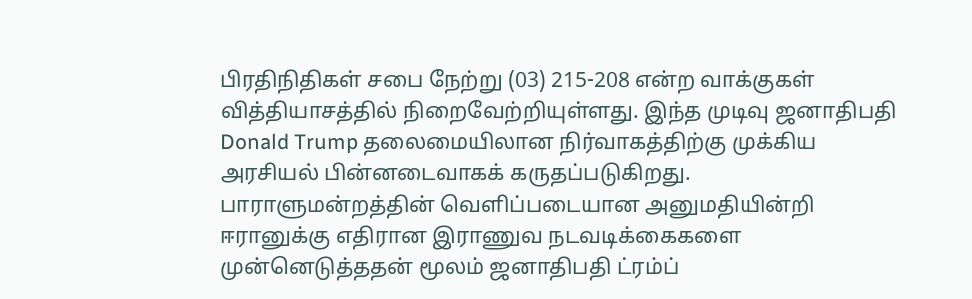பிரதிநிதிகள் சபை நேற்று (03) 215-208 என்ற வாக்குகள் வித்தியாசத்தில் நிறைவேற்றியுள்ளது. இந்த முடிவு ஜனாதிபதி Donald Trump தலைமையிலான நிர்வாகத்திற்கு முக்கிய அரசியல் பின்னடைவாகக் கருதப்படுகிறது.
பாராளுமன்றத்தின் வெளிப்படையான அனுமதியின்றி ஈரானுக்கு எதிரான இராணுவ நடவடிக்கைகளை முன்னெடுத்ததன் மூலம் ஜனாதிபதி ட்ரம்ப்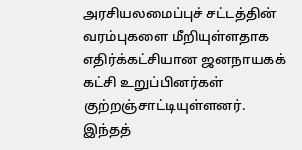அரசியலமைப்புச் சட்டத்தின் வரம்புகளை மீறியுள்ளதாக எதிர்க்கட்சியான ஜனநாயகக் கட்சி உறுப்பினர்கள் குற்றஞ்சாட்டியுள்ளனர்.
இந்தத்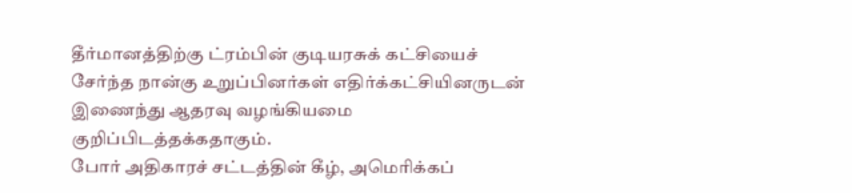தீர்மானத்திற்கு ட்ரம்பின் குடியரசுக் கட்சியைச் சேர்ந்த நான்கு உறுப்பினர்கள் எதிர்க்கட்சியினருடன் இணைந்து ஆதரவு வழங்கியமை குறிப்பிடத்தக்கதாகும்.
போர் அதிகாரச் சட்டத்தின் கீழ், அமெரிக்கப்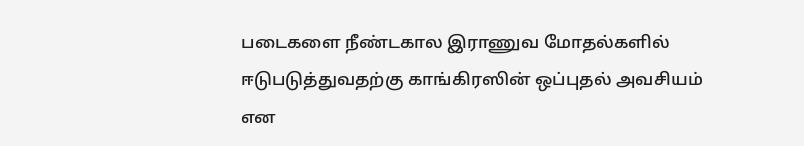படைகளை நீண்டகால இராணுவ மோதல்களில் ஈடுபடுத்துவதற்கு காங்கிரஸின் ஒப்புதல் அவசியம் என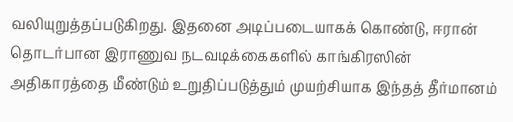வலியுறுத்தப்படுகிறது. இதனை அடிப்படையாகக் கொண்டு, ஈரான் தொடர்பான இராணுவ நடவடிக்கைகளில் காங்கிரஸின் அதிகாரத்தை மீண்டும் உறுதிப்படுத்தும் முயற்சியாக இந்தத் தீர்மானம்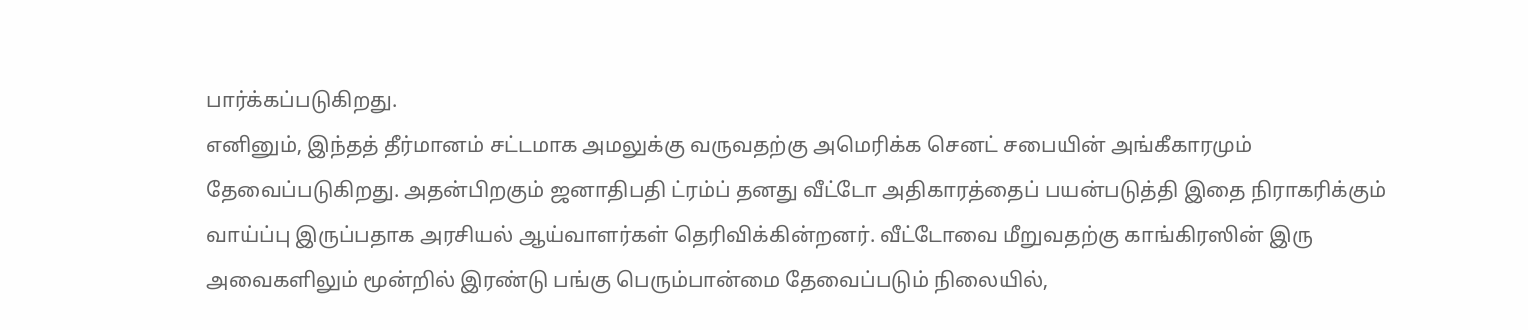பார்க்கப்படுகிறது.
எனினும், இந்தத் தீர்மானம் சட்டமாக அமலுக்கு வருவதற்கு அமெரிக்க செனட் சபையின் அங்கீகாரமும் தேவைப்படுகிறது. அதன்பிறகும் ஜனாதிபதி ட்ரம்ப் தனது வீட்டோ அதிகாரத்தைப் பயன்படுத்தி இதை நிராகரிக்கும் வாய்ப்பு இருப்பதாக அரசியல் ஆய்வாளர்கள் தெரிவிக்கின்றனர். வீட்டோவை மீறுவதற்கு காங்கிரஸின் இரு அவைகளிலும் மூன்றில் இரண்டு பங்கு பெரும்பான்மை தேவைப்படும் நிலையில்,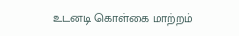உடனடி கொள்கை மாற்றம்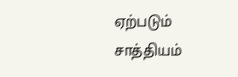ஏற்படும் சாத்தியம்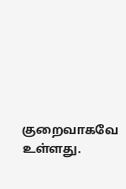குறைவாகவே உள்ளது.